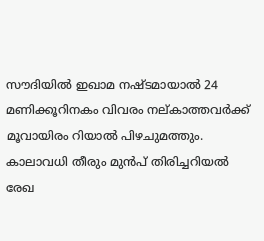സൗദിയിൽ ഇഖാമ നഷ്ടമായാൽ 24 മണിക്കൂറിനകം വിവരം നല്കാത്തവര്‍ക്ക് മൂവായിരം റിയാല്‍ പിഴചുമത്തും. കാലാവധി തീരും മുൻപ് തിരിച്ചറിയൽ രേഖ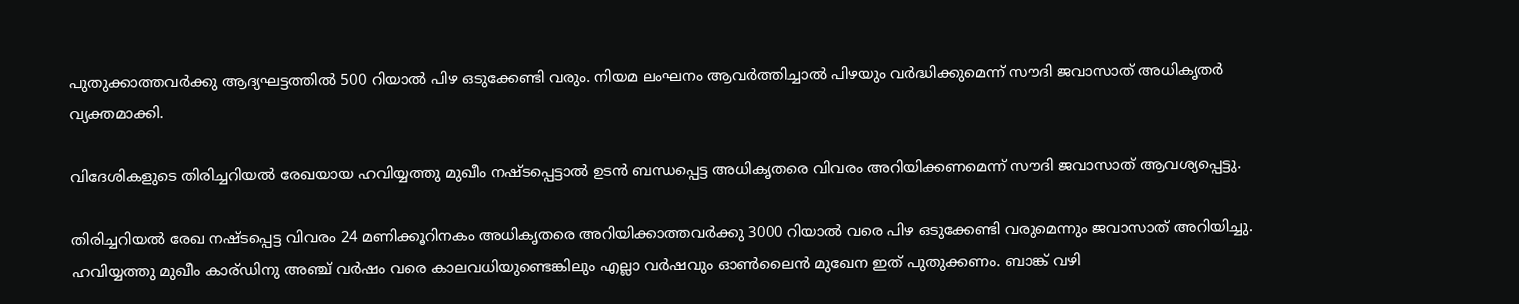പുതുക്കാത്തവര്‍ക്കു ആദ്യഘട്ടത്തില്‍ 500 റിയാല്‍ പിഴ ഒടുക്കേണ്ടി വരും. നിയമ ലംഘനം ആവര്‍ത്തിച്ചാല്‍ പിഴയും വർദ്ധിക്കുമെന്ന് സൗദി ജവാസാത് അധികൃതര്‍ വ്യക്തമാക്കി.

വിദേശികളുടെ തിരിച്ചറിയൽ രേഖയായ ഹവിയ്യത്തു മുഖീം നഷ്ടപ്പെട്ടാൽ ഉടന്‍ ബന്ധപ്പെട്ട അധികൃതരെ വിവരം അറിയിക്കണമെന്ന് സൗദി ജവാസാത് ആവശ്യപ്പെട്ടു.

തിരിച്ചറിയൽ രേഖ നഷ്ടപ്പെട്ട വിവരം 24 മണിക്കൂറിനകം അധികൃതരെ അറിയിക്കാത്തവര്‍ക്കു 3000 റിയാല്‍ വരെ പിഴ ഒടുക്കേണ്ടി വരുമെന്നും ജവാസാത് അറിയിച്ചു.
ഹവിയ്യത്തു മുഖീം കാര്ഡിനു അഞ്ച് വർഷം വരെ കാലവധിയുണ്ടെങ്കിലും എല്ലാ വര്‍ഷവും ഓണ്‍ലൈന്‍ മുഖേന ഇത് പുതുക്കണം. ബാങ്ക് വഴി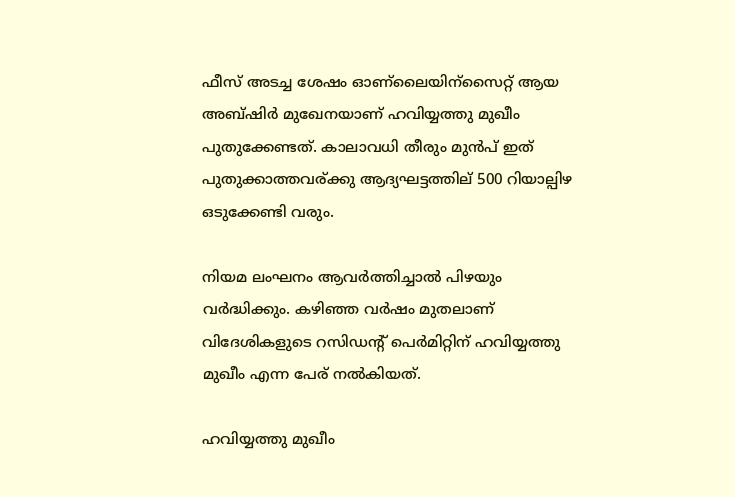ഫീസ് അടച്ച ശേഷം ഓണ്ലൈയിന്സൈറ്റ് ആയ അബ്ഷിര്‍ മുഖേനയാണ് ഹവിയ്യത്തു മുഖീം പുതുക്കേണ്ടത്. കാലാവധി തീരും മുൻപ് ഇത് പുതുക്കാത്തവര്ക്കു ആദ്യഘട്ടത്തില് 500 റിയാല്പിഴ ഒടുക്കേണ്ടി വരും.

നിയമ ലംഘനം ആവര്‍ത്തിച്ചാല്‍ പിഴയും വർദ്ധിക്കും. കഴിഞ്ഞ വര്‍ഷം മുതലാണ് വിദേശികളുടെ റസിഡന്റ് പെർമിറ്റിന് ഹവിയ്യത്തു മുഖീം എന്ന പേര് നൽകിയത്.

ഹവിയ്യത്തു മുഖീം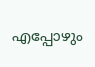എപ്പോഴും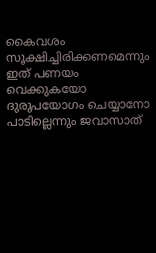കൈവശം സൂക്ഷിച്ചിരിക്കണമെന്നും ഇത് പണയം വെക്കുകയോ ദുരുപയോഗം ചെയ്യാനോ പാടില്ലെന്നും ജവാസാത്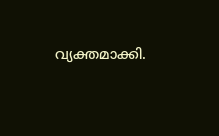വ്യക്തമാക്കി.